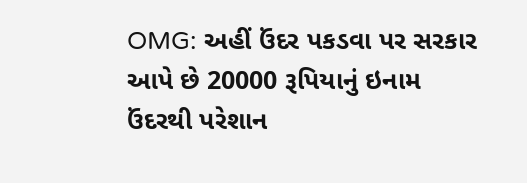OMG: અહીં ઉંદર પકડવા પર સરકાર આપે છે 20000 રૂપિયાનું ઇનામ
ઉંદરથી પરેશાન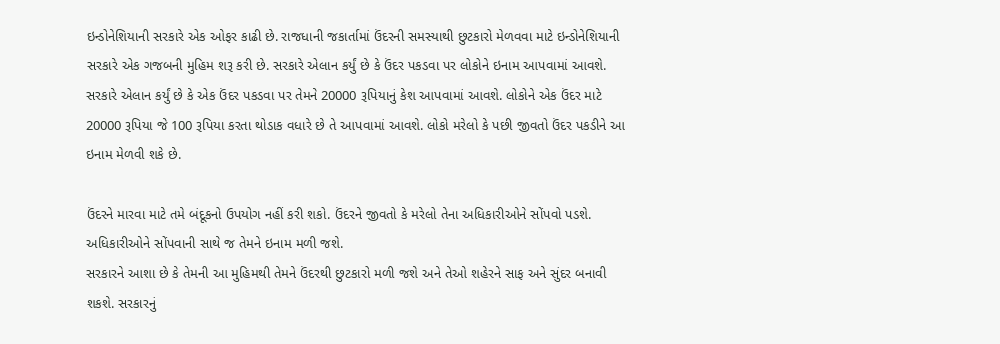ઇન્ડોનેશિયાની સરકારે એક ઓફર કાઢી છે. રાજધાની જકાર્તામાં ઉંદરની સમસ્યાથી છુટકારો મેળવવા માટે ઇન્ડોનેશિયાની સરકારે એક ગજબની મુહિમ શરૂ કરી છે. સરકારે એલાન કર્યું છે કે ઉંદર પકડવા પર લોકોને ઇનામ આપવામાં આવશે.
સરકારે એલાન કર્યું છે કે એક ઉંદર પકડવા પર તેમને 20000 રૂપિયાનું કેશ આપવામાં આવશે. લોકોને એક ઉંદર માટે 20000 રૂપિયા જે 100 રૂપિયા કરતા થોડાક વધારે છે તે આપવામાં આવશે. લોકો મરેલો કે પછી જીવતો ઉંદર પકડીને આ ઇનામ મેળવી શકે છે.

ઉંદરને મારવા માટે તમે બંદૂકનો ઉપયોગ નહીં કરી શકો. ઉંદરને જીવતો કે મરેલો તેના અધિકારીઓને સોંપવો પડશે. અધિકારીઓને સોંપવાની સાથે જ તેમને ઇનામ મળી જશે.
સરકારને આશા છે કે તેમની આ મુહિમથી તેમને ઉંદરથી છુટકારો મળી જશે અને તેઓ શહેરને સાફ અને સુંદર બનાવી શકશે. સરકારનું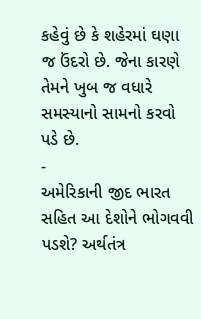કહેવું છે કે શહેરમાં ઘણા જ ઉંદરો છે. જેના કારણે તેમને ખુબ જ વધારે સમસ્યાનો સામનો કરવો પડે છે.
-
અમેરિકાની જીદ ભારત સહિત આ દેશોને ભોગવવી પડશે? અર્થતંત્ર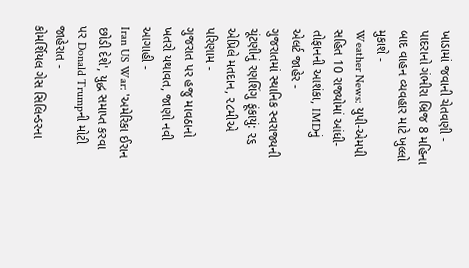ખાડામાં જવાની ચેતવણી -
પાદરાનો ગંભીરા બ્રિજ 8 મહિના બાદ વાહન વ્યવહાર માટે ખુલ્લો મુકાશે -
Weather News: યુપી-એમપી સહિત 10 રાજ્યોમાં આંધી-તોફાનની આશંકા, IMDનું એલર્ટ જાહેર -
ગુજરાતમાં સ્થાનિક સ્વરાજ્યની ચૂંટણીનું રણશિંગુ ફૂંકાયું: ૨૬ એપ્રિલે મતદાન, ૨૮મીએ પરિણામ -
ગુજરાત પર હજુ માવઠાનો ખતરો યથાવત, જાણો નવી આગાહી -
Iran US War: 'અમેરિકા ઈરાન છોડી દેશે', યુદ્ધ સમાપ્ત કરવા પર Donald Trumpની મોટી જાહેરાત -
કોમર્શિયલ ગેસ સિલિન્ડરના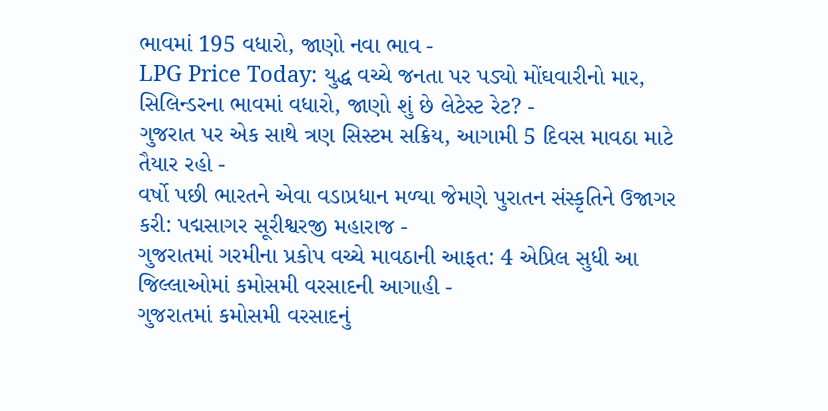ભાવમાં 195 વધારો, જાણો નવા ભાવ -
LPG Price Today: યુદ્ધ વચ્ચે જનતા પર પડ્યો મોંઘવારીનો માર, સિલિન્ડરના ભાવમાં વધારો, જાણો શું છે લેટેસ્ટ રેટ? -
ગુજરાત પર એક સાથે ત્રણ સિસ્ટમ સક્રિય, આગામી 5 દિવસ માવઠા માટે તૈયાર રહો -
વર્ષો પછી ભારતને એવા વડાપ્રધાન મળ્યા જેમણે પુરાતન સંસ્કૃતિને ઉજાગર કરી: પદ્મસાગર સૂરીશ્વરજી મહારાજ -
ગુજરાતમાં ગરમીના પ્રકોપ વચ્ચે માવઠાની આફત: 4 એપ્રિલ સુધી આ જિલ્લાઓમાં કમોસમી વરસાદની આગાહી -
ગુજરાતમાં કમોસમી વરસાદનું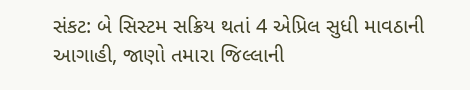સંકટ: બે સિસ્ટમ સક્રિય થતાં 4 એપ્રિલ સુધી માવઠાની આગાહી, જાણો તમારા જિલ્લાની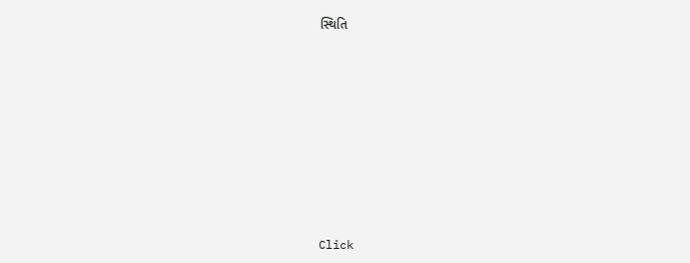સ્થિતિ










Click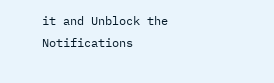it and Unblock the Notifications